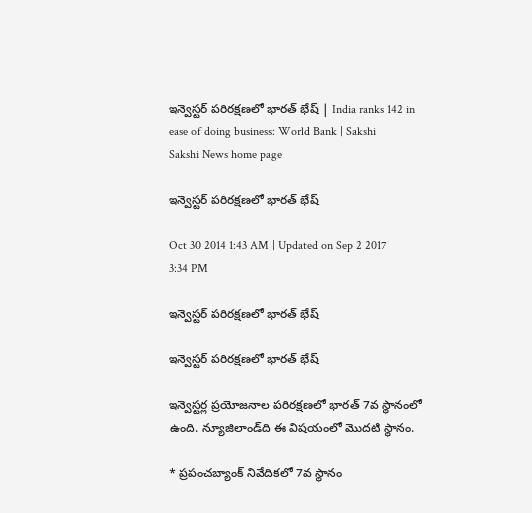ఇన్వెస్టర్ పరిరక్షణలో భారత్ భేష్ | India ranks 142 in ease of doing business: World Bank | Sakshi
Sakshi News home page

ఇన్వెస్టర్ పరిరక్షణలో భారత్ భేష్

Oct 30 2014 1:43 AM | Updated on Sep 2 2017 3:34 PM

ఇన్వెస్టర్ పరిరక్షణలో భారత్ భేష్

ఇన్వెస్టర్ పరిరక్షణలో భారత్ భేష్

ఇన్వెస్టర్ల ప్రయోజనాల పరిరక్షణలో భారత్ 7వ స్థానంలో ఉంది. న్యూజిలాండ్‌ది ఈ విషయంలో మొదటి స్థానం.

* ప్రపంచబ్యాంక్ నివేదికలో 7వ స్థానం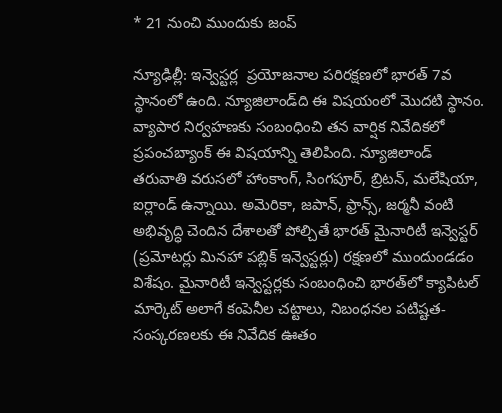* 21 నుంచి ముందుకు జంప్

న్యూఢిల్లీ: ఇన్వెస్టర్ల  ప్రయోజనాల పరిరక్షణలో భారత్ 7వ స్థానంలో ఉంది. న్యూజిలాండ్‌ది ఈ విషయంలో మొదటి స్థానం. వ్యాపార నిర్వహణకు సంబంధించి తన వార్షిక నివేదికలో ప్రపంచబ్యాంక్ ఈ విషయాన్ని తెలిపింది. న్యూజిలాండ్ తరువాతి వరుసలో హాంకాంగ్, సింగపూర్, బ్రిటన్, మలేషియా, ఐర్లాండ్ ఉన్నాయి. అమెరికా, జపాన్, ఫ్రాన్స్, జర్మనీ వంటి అభివృద్ధి చెందిన దేశాలతో పోల్చితే భారత్ మైనారిటీ ఇన్వెస్టర్ (ప్రమోటర్లు మినహా పబ్లిక్ ఇన్వెస్టర్లు) రక్షణలో ముందుండడం విశేషం. మైనారిటీ ఇన్వెస్టర్లకు సంబంధించి భారత్‌లో క్యాపిటల్ మార్కెట్ అలాగే కంపెనీల చట్టాలు, నిబంధనల పటిష్టత-సంస్కరణలకు ఈ నివేదిక ఊతం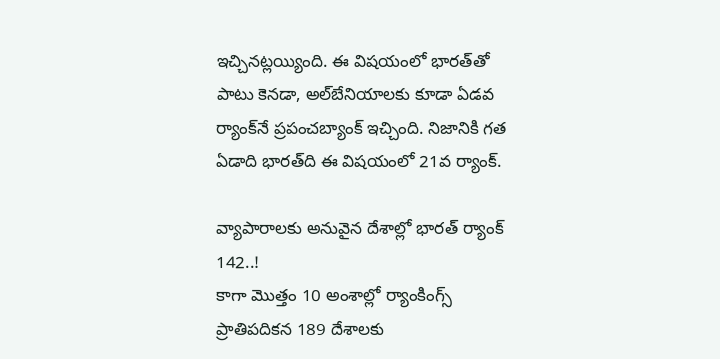ఇచ్చినట్లయ్యింది. ఈ విషయంలో భారత్‌తో పాటు కెనడా, అల్‌బేనియాలకు కూడా ఏడవ ర్యాంక్‌నే ప్రపంచబ్యాంక్ ఇచ్చింది. నిజానికి గత ఏడాది భారత్‌ది ఈ విషయంలో 21వ ర్యాంక్.

వ్యాపారాలకు అనువైన దేశాల్లో భారత్ ర్యాంక్ 142..!
కాగా మొత్తం 10 అంశాల్లో ర్యాంకింగ్స్ ప్రాతిపదికన 189 దేశాలకు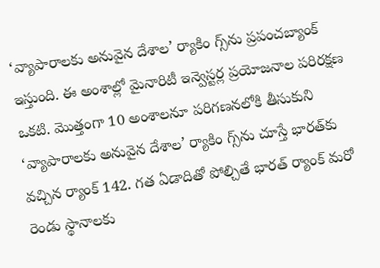‘వ్యాపారాలకు అనువైన దేశాల’ ర్యాకిం గ్స్‌ను ప్రపంచబ్యాంక్ ఇస్తుంది. ఈ అంశాల్లో మైనారిటీ ఇన్వెస్టర్ల ప్రయోజనాల పరిరక్షణ ఒకటి. మొత్తంగా 10 అంశాలనూ పరిగణనలోకి తీసుకుని ‘వ్యాపారాలకు అనువైన దేశాల’ ర్యాకిం గ్స్‌ను చూస్తే భారత్‌కు వచ్చిన ర్యాంక్ 142. గత ఏడాదితో పోల్చితే భారత్ ర్యాంక్ మరో రెండు స్థానాలకు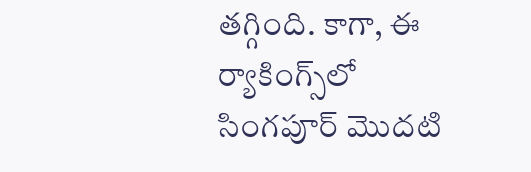తగ్గింది. కాగా, ఈ ర్యాకింగ్స్‌లో సింగపూర్ మొదటి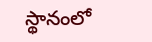స్థానంలో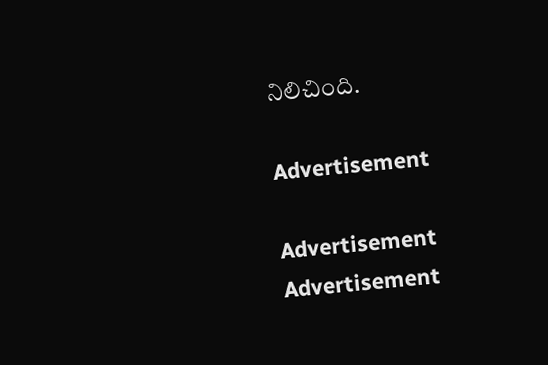నిలిచింది.

Advertisement

Advertisement
Advertisement